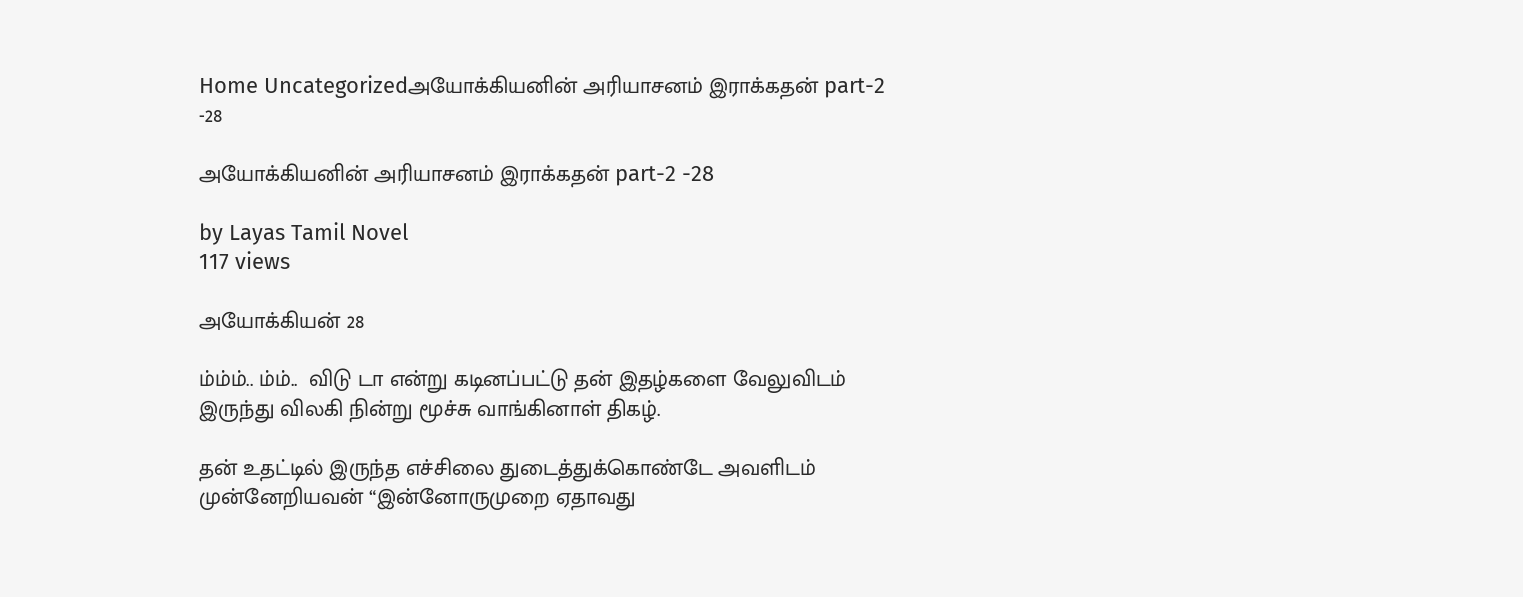Home Uncategorizedஅயோக்கியனின் அரியாசனம் இராக்கதன் part-2 -28

அயோக்கியனின் அரியாசனம் இராக்கதன் part-2 -28

by Layas Tamil Novel
117 views

அயோக்கியன் 28

ம்ம்ம்.. ம்ம்..  விடு டா என்று கடினப்பட்டு தன் இதழ்களை வேலுவிடம் இருந்து விலகி நின்று மூச்சு வாங்கினாள் திகழ்.

தன் உதட்டில் இருந்த எச்சிலை துடைத்துக்கொண்டே அவளிடம் முன்னேறியவன் “இன்னோருமுறை ஏதாவது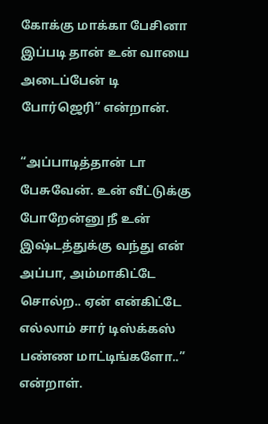கோக்கு மாக்கா பேசினா இப்படி தான் உன் வாயை அடைப்பேன் டி போர்ஜெரி” என்றான்.

“அப்பாடித்தான் டா பேசுவேன். உன் வீட்டுக்கு போறேன்னு நீ உன் இஷ்டத்துக்கு வந்து என் அப்பா, அம்மாகிட்டே சொல்ற.. ஏன் என்கிட்டே எல்லாம் சார் டிஸ்க்கஸ் பண்ண மாட்டிங்களோ..” என்றாள்.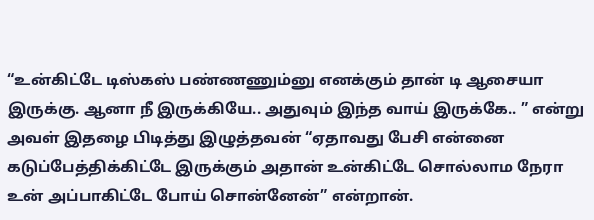“உன்கிட்டே டிஸ்கஸ் பண்ணணும்னு எனக்கும் தான் டி ஆசையா இருக்கு. ஆனா நீ இருக்கியே.. அதுவும் இந்த வாய் இருக்கே.. ” என்று அவள் இதழை பிடித்து இழுத்தவன் “ஏதாவது பேசி என்னை கடுப்பேத்திக்கிட்டே இருக்கும் அதான் உன்கிட்டே சொல்லாம நேரா உன் அப்பாகிட்டே போய் சொன்னேன்” என்றான்.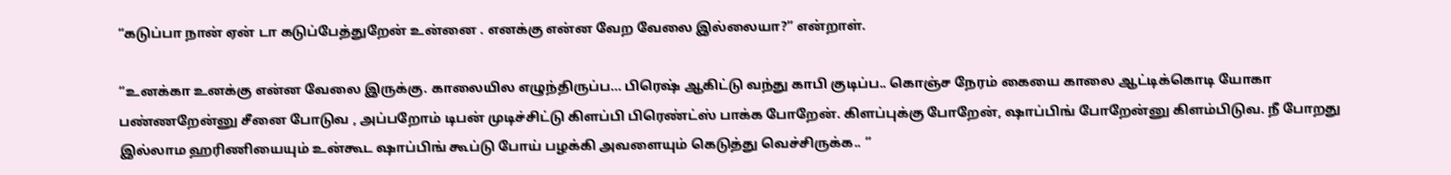“கடுப்பா நான் ஏன் டா கடுப்பேத்துறேன் உன்னை . எனக்கு என்ன வேற வேலை இல்லையா?” என்றாள்.

“உனக்கா உனக்கு என்ன வேலை இருக்கு. காலையில எழுந்திருப்ப… பிரெஷ் ஆகிட்டு வந்து காபி குடிப்ப.. கொஞ்ச நேரம் கையை காலை ஆட்டிக்கொடி யோகா பண்ணறேன்னு சீனை போடுவ , அப்பறோம் டிபன் முடிச்சிட்டு கிளப்பி பிரெண்ட்ஸ் பாக்க போறேன். கிளப்புக்கு போறேன், ஷாப்பிங் போறேன்னு கிளம்பிடுவ. நீ போறது இல்லாம ஹரிணியையும் உன்கூட ஷாப்பிங் கூப்டு போய் பழக்கி அவளையும் கெடுத்து வெச்சிருக்க.. ”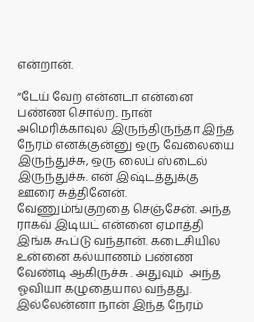என்றான்.

“டேய் வேற என்னடா என்னை பண்ண சொல்ற.. நான் அமெரிக்காவுல இருந்திருந்தா இந்த நேரம் எனக்குன்னு ஒரு வேலையை இருந்துச்சு, ஒரு லைப் ஸ்டைல் இருந்துச்சு. என் இஷ்டத்துக்கு ஊரை சுத்தினேன். வேணும்ங்குறதை செஞ்சேன். அந்த ராகவ் இடியட் என்னை ஏமாத்தி இங்க கூப்டு வந்தான். கடைசியில உன்னை கல்யாணம் பண்ண வேண்டி ஆகிருச்சு . அதுவும்  அந்த ஓவியா கழுதையால வந்தது. இல்லேன்னா நான் இந்த நேரம்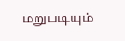மறுபடியும்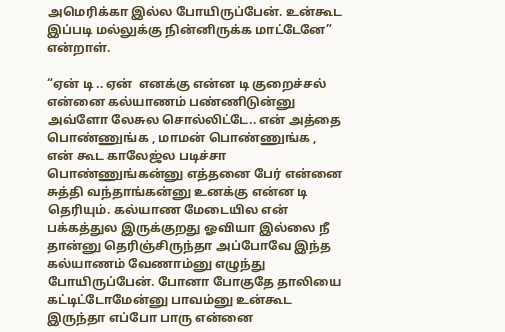அமெரிக்கா இல்ல போயிருப்பேன். உன்கூட இப்படி மல்லுக்கு நின்னிருக்க மாட்டேனே” என்றாள்.

“ஏன் டி .. ஏன்  எனக்கு என்ன டி குறைச்சல் என்னை கல்யாணம் பண்ணிடுன்னு அவ்ளோ லேசுல சொல்லிட்டே.. என் அத்தை பொண்ணுங்க , மாமன் பொண்ணுங்க , என் கூட காலேஜ்ல படிச்சா பொண்ணுங்கன்னு எத்தனை பேர் என்னை சுத்தி வந்தாங்கன்னு உனக்கு என்ன டி தெரியும். கல்யாண மேடையில என் பக்கத்துல இருக்குறது ஓவியா இல்லை நீ தான்னு தெரிஞ்சிருந்தா அப்போவே இந்த கல்யாணம் வேணாம்னு எழுந்து போயிருப்பேன். போனா போகுதே தாலியை கட்டிட்டோமேன்னு பாவம்னு உன்கூட இருந்தா எப்போ பாரு என்னை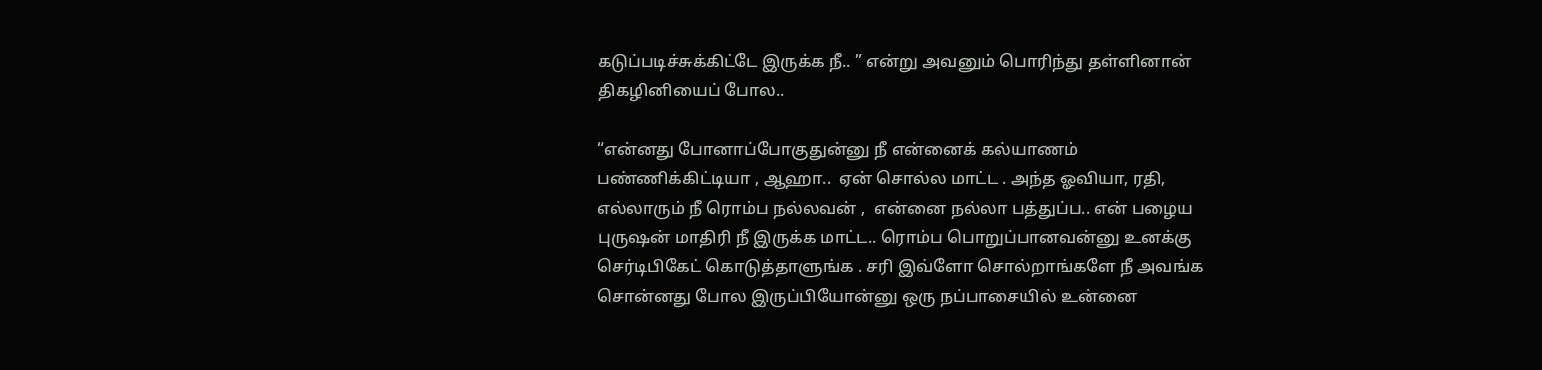கடுப்படிச்சுக்கிட்டே இருக்க நீ.. ” என்று அவனும் பொரிந்து தள்ளினான் திகழினியைப் போல..

“என்னது போனாப்போகுதுன்னு நீ என்னைக் கல்யாணம் பண்ணிக்கிட்டியா , ஆஹா..  ஏன் சொல்ல மாட்ட . அந்த ஓவியா, ரதி, எல்லாரும் நீ ரொம்ப நல்லவன் ,  என்னை நல்லா பத்துப்ப.. என் பழைய புருஷன் மாதிரி நீ இருக்க மாட்ட.. ரொம்ப பொறுப்பானவன்னு உனக்கு செர்டிபிகேட் கொடுத்தாளுங்க . சரி இவ்ளோ சொல்றாங்களே நீ அவங்க சொன்னது போல இருப்பியோன்னு ஒரு நப்பாசையில் உன்னை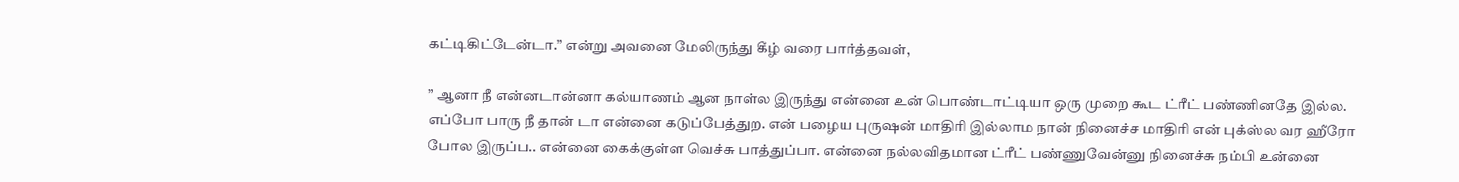கட்டிகிட்டேன்டா.” என்று அவனை மேலிருந்து கீழ் வரை பார்த்தவள்,

” ஆனா நீ என்னடான்னா கல்யாணம் ஆன நாள்ல இருந்து என்னை உன் பொண்டாட்டியா ஒரு முறை கூட ட்ரீட் பண்ணினதே இல்ல. எப்போ பாரு நீ தான் டா என்னை கடுப்பேத்துற. என் பழைய புருஷன் மாதிரி இல்லாம நான் நினைச்ச மாதிரி என் புக்ஸ்ல வர ஹீரோ போல இருப்ப.. என்னை கைக்குள்ள வெச்சு பாத்துப்பா. என்னை நல்லவிதமான ட்ரீட் பண்ணுவேன்னு நினைச்சு நம்பி உன்னை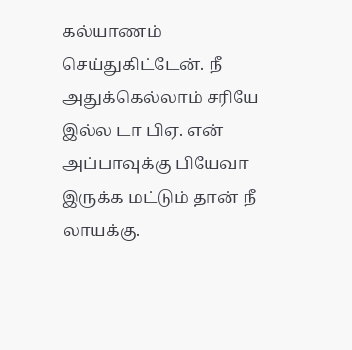கல்யாணம் செய்துகிட்டேன். நீ அதுக்கெல்லாம் சரியே இல்ல டா பிஏ. என் அப்பாவுக்கு பியேவா இருக்க மட்டும் தான் நீ லாயக்கு.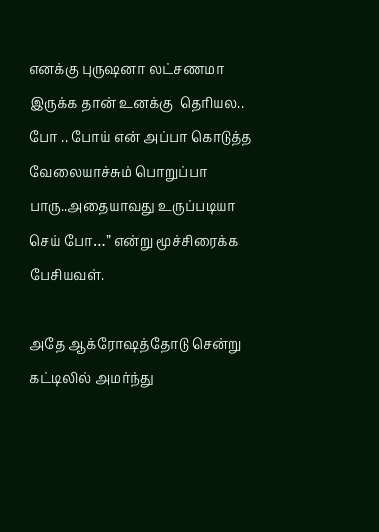எனக்கு புருஷனா லட்சணமா இருக்க தான் உனக்கு  தெரியல.. போ .. போய் என் அப்பா கொடுத்த வேலையாச்சும் பொறுப்பா பாரு..அதையாவது உருப்படியா செய் போ…” என்று மூச்சிரைக்க பேசியவள்.

அதே ஆக்ரோஷத்தோடு சென்று கட்டிலில் அமர்ந்து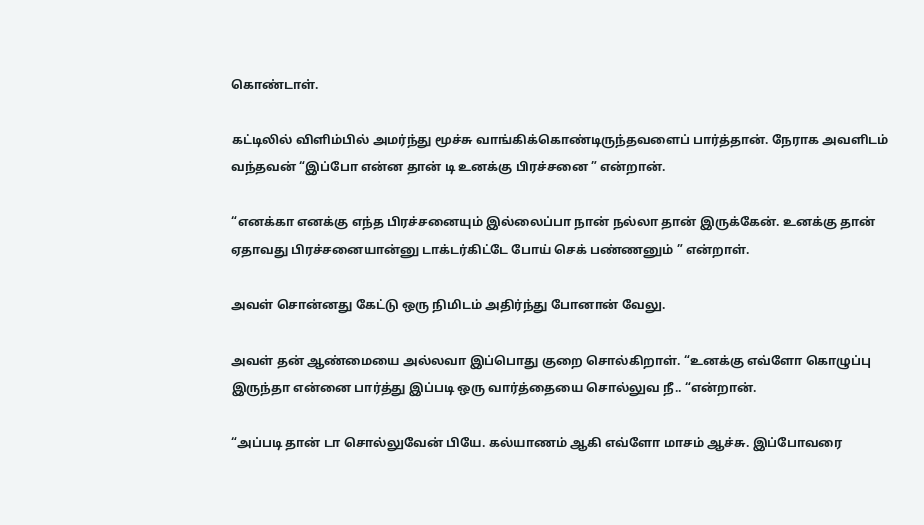கொண்டாள்.

கட்டிலில் விளிம்பில் அமர்ந்து மூச்சு வாங்கிக்கொண்டிருந்தவளைப் பார்த்தான். நேராக அவளிடம் வந்தவன் “இப்போ என்ன தான் டி உனக்கு பிரச்சனை ” என்றான்.

“எனக்கா எனக்கு எந்த பிரச்சனையும் இல்லைப்பா நான் நல்லா தான் இருக்கேன். உனக்கு தான் ஏதாவது பிரச்சனையான்னு டாக்டர்கிட்டே போய் செக் பண்ணனும் ” என்றாள்.

அவள் சொன்னது கேட்டு ஒரு நிமிடம் அதிர்ந்து போனான் வேலு.

அவள் தன் ஆண்மையை அல்லவா இப்பொது குறை சொல்கிறாள். “உனக்கு எவ்ளோ கொழுப்பு இருந்தா என்னை பார்த்து இப்படி ஒரு வார்த்தையை சொல்லுவ நீ.. “என்றான்.

“அப்படி தான் டா சொல்லுவேன் பியே. கல்யாணம் ஆகி எவ்ளோ மாசம் ஆச்சு. இப்போவரை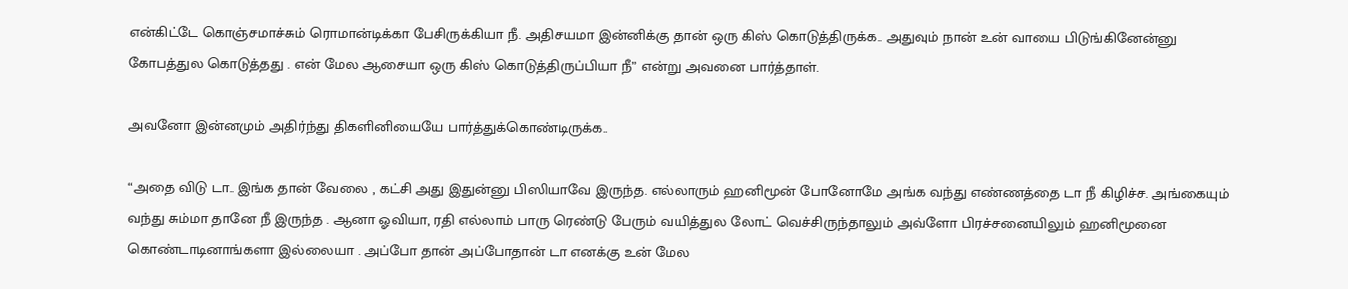என்கிட்டே கொஞ்சமாச்சும் ரொமான்டிக்கா பேசிருக்கியா நீ. அதிசயமா இன்னிக்கு தான் ஒரு கிஸ் கொடுத்திருக்க.. அதுவும் நான் உன் வாயை பிடுங்கினேன்னு கோபத்துல கொடுத்தது . என் மேல ஆசையா ஒரு கிஸ் கொடுத்திருப்பியா நீ” என்று அவனை பார்த்தாள்.

அவனோ இன்னமும் அதிர்ந்து திகளினியையே பார்த்துக்கொண்டிருக்க..

“அதை விடு டா.. இங்க தான் வேலை , கட்சி அது இதுன்னு பிஸியாவே இருந்த. எல்லாரும் ஹனிமூன் போனோமே அங்க வந்து எண்ணத்தை டா நீ கிழிச்ச. அங்கையும் வந்து சும்மா தானே நீ இருந்த . ஆனா ஓவியா, ரதி எல்லாம் பாரு ரெண்டு பேரும் வயித்துல லோட் வெச்சிருந்தாலும் அவ்ளோ பிரச்சனையிலும் ஹனிமூனை கொண்டாடினாங்களா இல்லையா . அப்போ தான் அப்போதான் டா எனக்கு உன் மேல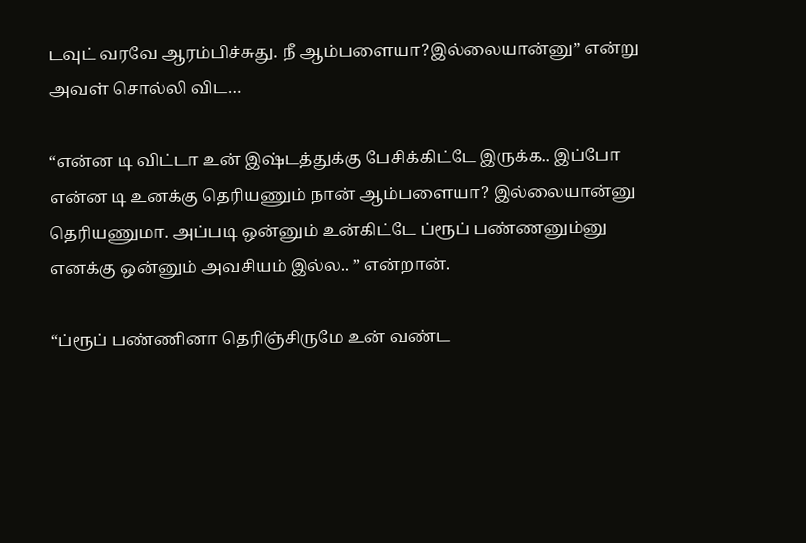டவுட் வரவே ஆரம்பிச்சுது. நீ ஆம்பளையா?இல்லையான்னு” என்று அவள் சொல்லி விட…

“என்ன டி விட்டா உன் இஷ்டத்துக்கு பேசிக்கிட்டே இருக்க.. இப்போ என்ன டி உனக்கு தெரியணும் நான் ஆம்பளையா? இல்லையான்னு தெரியணுமா. அப்படி ஒன்னும் உன்கிட்டே ப்ரூப் பண்ணனும்னு எனக்கு ஒன்னும் அவசியம் இல்ல.. ” என்றான்.

“ப்ரூப் பண்ணினா தெரிஞ்சிருமே உன் வண்ட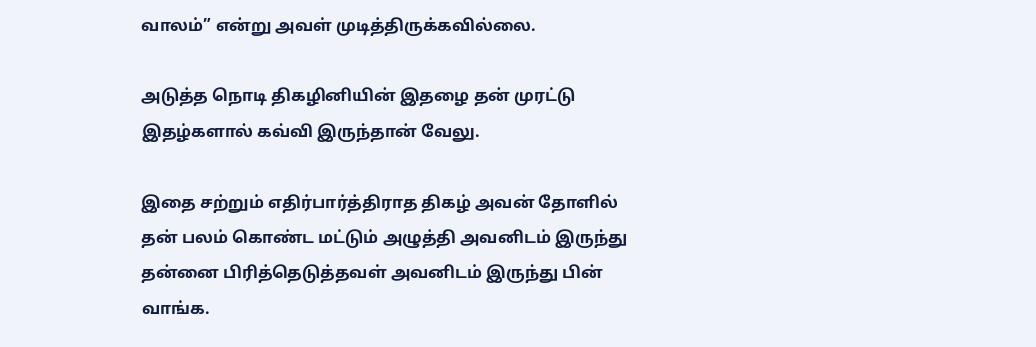வாலம்” என்று அவள் முடித்திருக்கவில்லை.

அடுத்த நொடி திகழினியின் இதழை தன் முரட்டு இதழ்களால் கவ்வி இருந்தான் வேலு.

இதை சற்றும் எதிர்பார்த்திராத திகழ் அவன் தோளில் தன் பலம் கொண்ட மட்டும் அழுத்தி அவனிடம் இருந்து தன்னை பிரித்தெடுத்தவள் அவனிடம் இருந்து பின் வாங்க.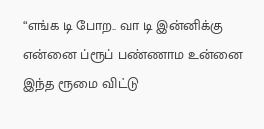“எங்க டி போற.. வா டி இன்னிக்கு என்னை ப்ரூப் பண்ணாம உன்னை இந்த ரூமை விட்டு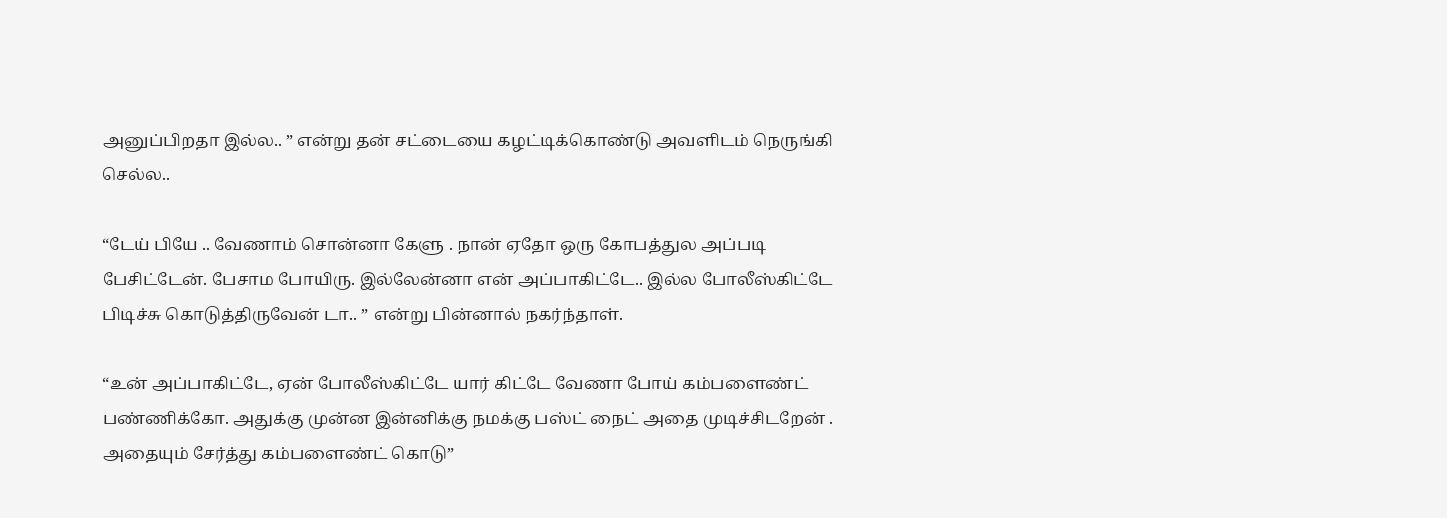அனுப்பிறதா இல்ல.. ” என்று தன் சட்டையை கழட்டிக்கொண்டு அவளிடம் நெருங்கி செல்ல..

“டேய் பியே .. வேணாம் சொன்னா கேளு . நான் ஏதோ ஒரு கோபத்துல அப்படி பேசிட்டேன். பேசாம போயிரு. இல்லேன்னா என் அப்பாகிட்டே.. இல்ல போலீஸ்கிட்டே பிடிச்சு கொடுத்திருவேன் டா.. ” என்று பின்னால் நகர்ந்தாள்.

“உன் அப்பாகிட்டே, ஏன் போலீஸ்கிட்டே யார் கிட்டே வேணா போய் கம்பளைண்ட் பண்ணிக்கோ. அதுக்கு முன்ன இன்னிக்கு நமக்கு பஸ்ட் நைட் அதை முடிச்சிடறேன் . அதையும் சேர்த்து கம்பளைண்ட் கொடு”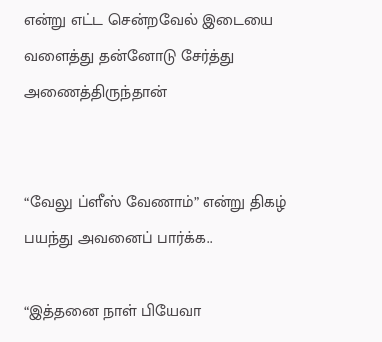என்று எட்ட சென்றவேல் இடையை வளைத்து தன்னோடு சேர்த்து அணைத்திருந்தான்


“வேலு ப்ளீஸ் வேணாம்” என்று திகழ் பயந்து அவனைப் பார்க்க..

“இத்தனை நாள் பியேவா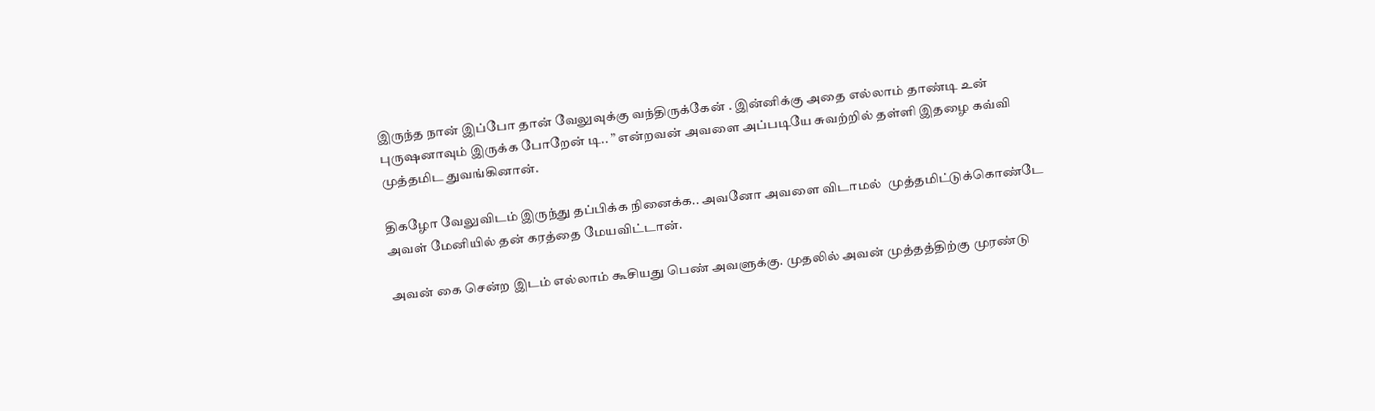இருந்த நான் இப்போ தான் வேலுவுக்கு வந்திருக்கேன் . இன்னிக்கு அதை எல்லாம் தாண்டி உன் புருஷனாவும் இருக்க போறேன் டி.. ” என்றவன் அவளை அப்படியே சுவற்றில் தள்ளி இதழை கவ்வி முத்தமிட துவங்கினான்.

திகழோ வேலுவிடம் இருந்து தப்பிக்க நினைக்க.. அவனோ அவளை விடாமல்  முத்தமிட்டுக்கொண்டே அவள் மேனியில் தன் கரத்தை மேயவிட்டான்.

அவன் கை சென்ற இடம் எல்லாம் கூசியது பெண் அவளுக்கு. முதலில் அவன் முத்தத்திற்கு முரண்டு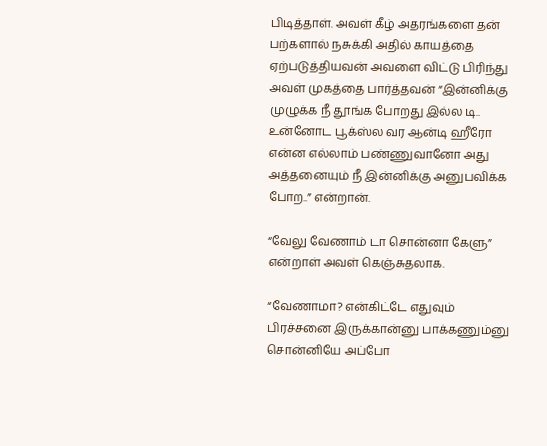பிடித்தாள். அவள் கீழ் அதரங்களை தன் பற்களால் நசுக்கி அதில் காயத்தை ஏற்படுத்தியவன் அவளை விட்டு பிரிந்து அவள் முகத்தை பார்த்தவன் “இன்னிக்கு முழுக்க நீ தூங்க போறது இல்ல டி.. உன்னோட பூக்ஸ்ல வர ஆன்டி ஹீரோ என்ன எல்லாம் பண்ணுவானோ அது அத்தனையும் நீ இன்னிக்கு அனுபவிக்க போற..” என்றான்.

“வேலு வேணாம் டா சொன்னா கேளு” என்றாள் அவள் கெஞ்சுதலாக.

“வேணாமா? என்கிட்டே எதுவும் பிரச்சனை இருக்கான்னு பாக்கணும்னு சொன்னியே அப்போ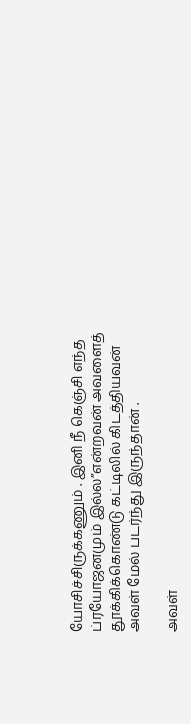யோசிச்சிருக்கணும் . இனி நீ கெஞ்சி எந்த ப்ரயோஜனமும் இல்ல”என்றவன் அவளைத் தூக்கிக்கொண்டு கட்டிலில் கிடத்தியவன் அவள் மேல் படர்ந்து இருந்தான் .

அவள்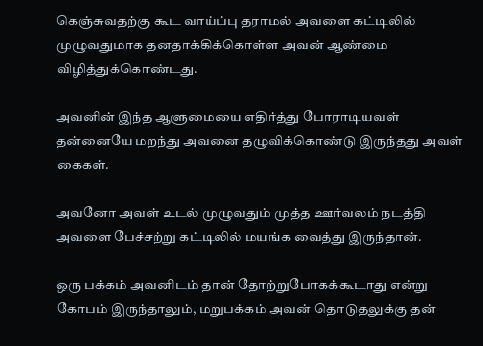கெஞ்சுவதற்கு கூட வாய்ப்பு தராமல் அவளை கட்டிலில் முழுவதுமாக தனதாக்கிக்கொள்ள அவன் ஆண்மை விழித்துக்கொண்டது.

அவனின் இந்த ஆளுமையை எதிர்த்து போராடியவள் தன்னையே மறந்து அவனை தழுவிக்கொண்டு இருந்தது அவள் கைகள்.

அவனோ அவள் உடல் முழுவதும் முத்த ஊர்வலம் நடத்தி அவளை பேச்சற்று கட்டிலில் மயங்க வைத்து இருந்தான்.

ஒரு பக்கம் அவனிடம் தான் தோற்றுபோகக்கூடாது என்று கோபம் இருந்தாலும், மறுபக்கம் அவன் தொடுதலுக்கு தன்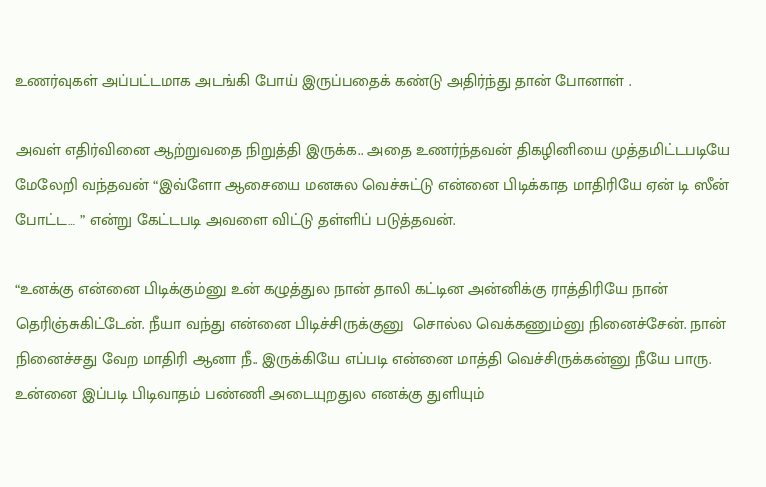உணர்வுகள் அப்பட்டமாக அடங்கி போய் இருப்பதைக் கண்டு அதிர்ந்து தான் போனாள் .

அவள் எதிர்வினை ஆற்றுவதை நிறுத்தி இருக்க.. அதை உணர்ந்தவன் திகழினியை முத்தமிட்டபடியே மேலேறி வந்தவன் “இவ்ளோ ஆசையை மனசுல வெச்சுட்டு என்னை பிடிக்காத மாதிரியே ஏன் டி ஸீன் போட்ட… ” என்று கேட்டபடி அவளை விட்டு தள்ளிப் படுத்தவன்.

“உனக்கு என்னை பிடிக்கும்னு உன் கழுத்துல நான் தாலி கட்டின அன்னிக்கு ராத்திரியே நான் தெரிஞ்சுகிட்டேன். நீயா வந்து என்னை பிடிச்சிருக்குனு  சொல்ல வெக்கணும்னு நினைச்சேன். நான் நினைச்சது வேற மாதிரி ஆனா நீ.. இருக்கியே எப்படி என்னை மாத்தி வெச்சிருக்கன்னு நீயே பாரு. உன்னை இப்படி பிடிவாதம் பண்ணி அடையுறதுல எனக்கு துளியும்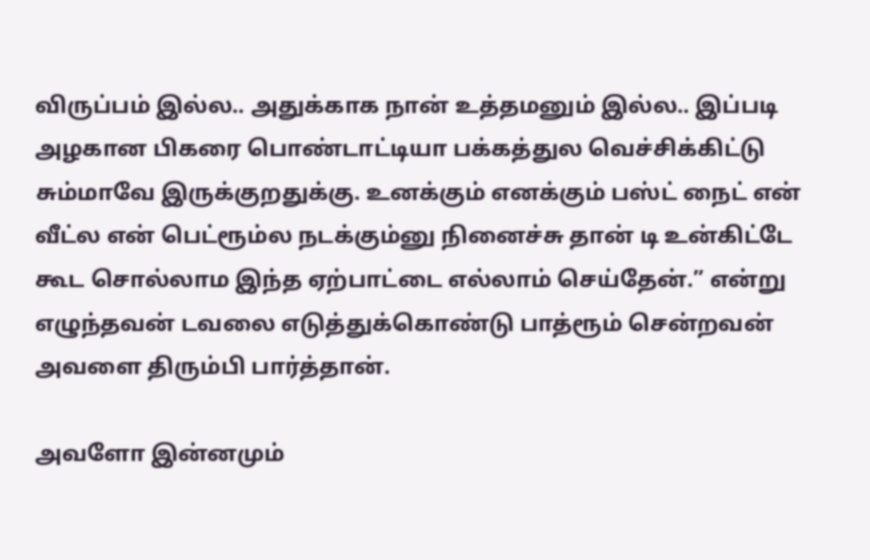விருப்பம் இல்ல.. அதுக்காக நான் உத்தமனும் இல்ல.. இப்படி அழகான பிகரை பொண்டாட்டியா பக்கத்துல வெச்சிக்கிட்டு சும்மாவே இருக்குறதுக்கு. உனக்கும் எனக்கும் பஸ்ட் நைட் என் வீட்ல என் பெட்ரூம்ல நடக்கும்னு நினைச்சு தான் டி உன்கிட்டே கூட சொல்லாம இந்த ஏற்பாட்டை எல்லாம் செய்தேன்.” என்று எழுந்தவன் டவலை எடுத்துக்கொண்டு பாத்ரூம் சென்றவன் அவளை திரும்பி பார்த்தான்.

அவளோ இன்னமும்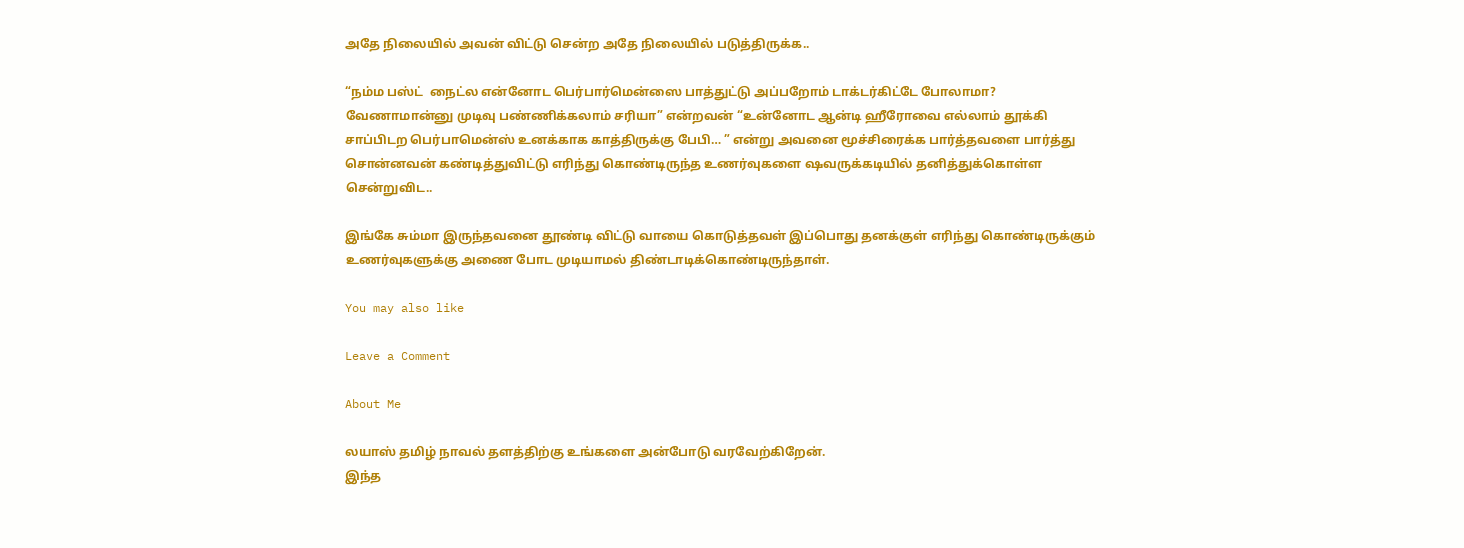அதே நிலையில் அவன் விட்டு சென்ற அதே நிலையில் படுத்திருக்க..

“நம்ம பஸ்ட்  நைட்ல என்னோட பெர்பார்மென்ஸை பாத்துட்டு அப்பறோம் டாக்டர்கிட்டே போலாமா? வேணாமான்னு முடிவு பண்ணிக்கலாம் சரியா” என்றவன் “உன்னோட ஆன்டி ஹீரோவை எல்லாம் தூக்கி சாப்பிடற பெர்பாமென்ஸ் உனக்காக காத்திருக்கு பேபி… ” என்று அவனை மூச்சிரைக்க பார்த்தவளை பார்த்து சொன்னவன் கண்டித்துவிட்டு எரிந்து கொண்டிருந்த உணர்வுகளை ஷவருக்கடியில் தனித்துக்கொள்ள சென்றுவிட..

இங்கே சும்மா இருந்தவனை தூண்டி விட்டு வாயை கொடுத்தவள் இப்பொது தனக்குள் எரிந்து கொண்டிருக்கும் உணர்வுகளுக்கு அணை போட முடியாமல் திண்டாடிக்கொண்டிருந்தாள்.

You may also like

Leave a Comment

About Me

லயாஸ் தமிழ் நாவல் தளத்திற்கு உங்களை அன்போடு வரவேற்கிறேன்.
இந்த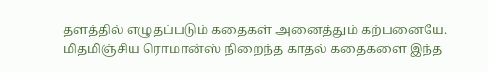தளத்தில் எழுதப்படும் கதைகள் அனைத்தும் கற்பனையே.
மிதமிஞ்சிய ரொமான்ஸ் நிறைந்த காதல் கதைகளை இந்த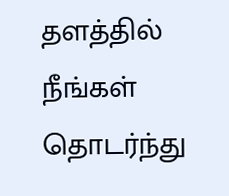தளத்தில் நீங்கள் தொடர்ந்து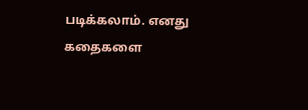படிக்கலாம். எனது கதைகளை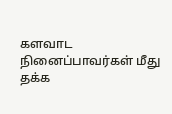களவாட நினைப்பாவர்கள் மீது தக்க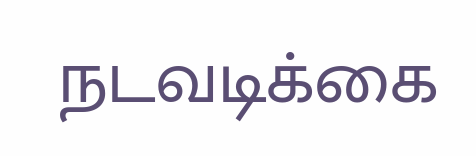நடவடிக்கை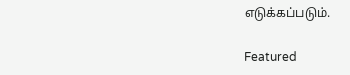எடுக்கப்படும்.

Featured